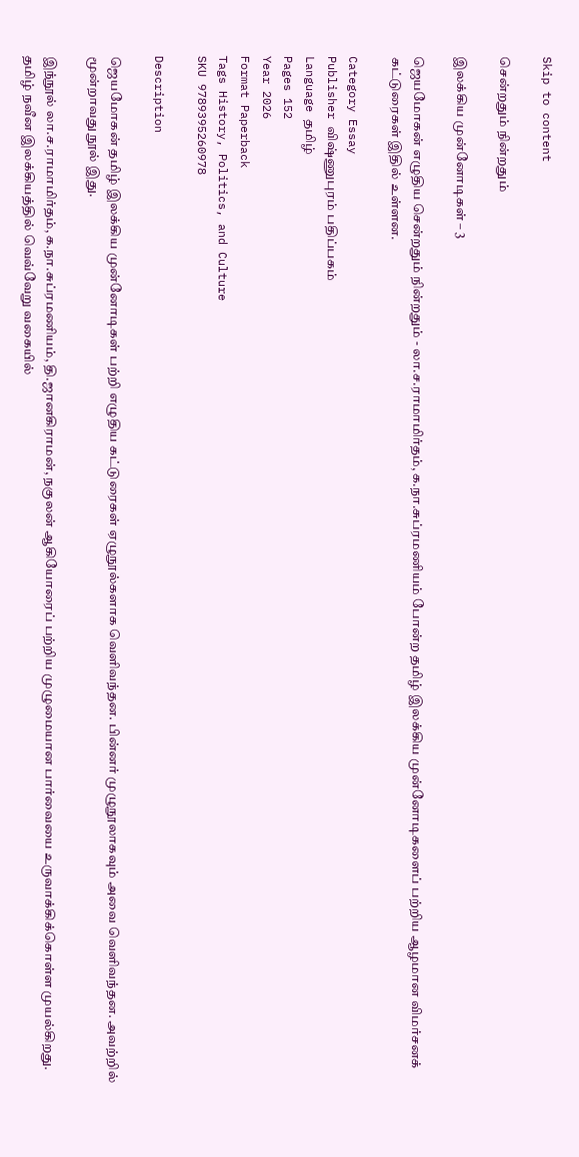Skip to content

சென்றதும் நின்றதும்

இலக்கிய முன்னோடிகள் – 3

ஜெயமோகன் எழுதிய சென்றதும் நின்றதும் - லா.ச.ராமாமிர்தம், க.நா.சுப்ரமணியம் போன்ற தமிழ் இலக்கிய முன்னோடிகளைப் பற்றிய ஆழமான விமர்சனக் கட்டுரைகள் இதில் உள்ளன.

Category Essay
Publisher விஷ்ணுபுரம் பதிப்பகம்
Language தமிழ்
Pages 152
Year 2026
Format Paperback
Tags History, Politics, and Culture
SKU 9789395260978

Description

ஜெயமோகன் தமிழ் இலக்கிய முன்னோடிகள் பற்றி எழுதிய கட்டுரைகள் ஏழுநூல்களாக வெளிவந்தன. பின்னர் முழுநூலாகவும் அவை வெளிவந்தன. அவற்றில் மூன்றாவது நூல் இது.

இந்நூல் லா.ச.ராமாமிர்தம், க.நா.சுப்ரமணியம், தி.ஜானகிராமன், நகுலன் ஆகியோரைப் பற்றிய முழுமையான பார்வையை உருவாக்கிக்கொள்ள முயல்கிறது. தமிழ் நவீன இலக்கியத்தில் வெவ்வேறு வகையில்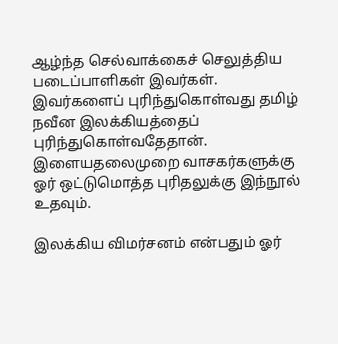ஆழ்ந்த செல்வாக்கைச் செலுத்திய படைப்பாளிகள் இவர்கள். இவர்களைப் புரிந்துகொள்வது தமிழ் நவீன இலக்கியத்தைப் புரிந்துகொள்வதேதான். இளையதலைமுறை வாசகர்களுக்கு ஓர் ஒட்டுமொத்த புரிதலுக்கு இந்நூல் உதவும்.

இலக்கிய விமர்சனம் என்பதும் ஓர்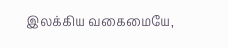இலக்கிய வகைமையே,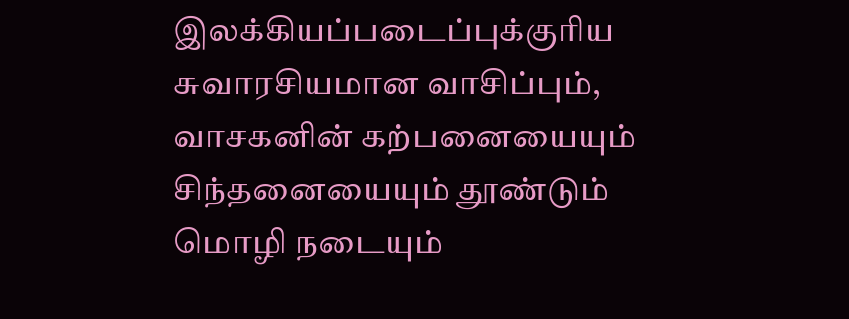இலக்கியப்படைப்புக்குரிய சுவாரசியமான வாசிப்பும், வாசகனின் கற்பனையையும் சிந்தனையையும் தூண்டும் மொழி நடையும்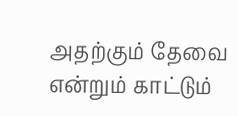அதற்கும் தேவை என்றும் காட்டும்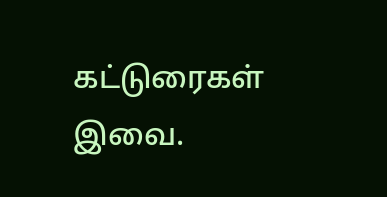கட்டுரைகள் இவை.